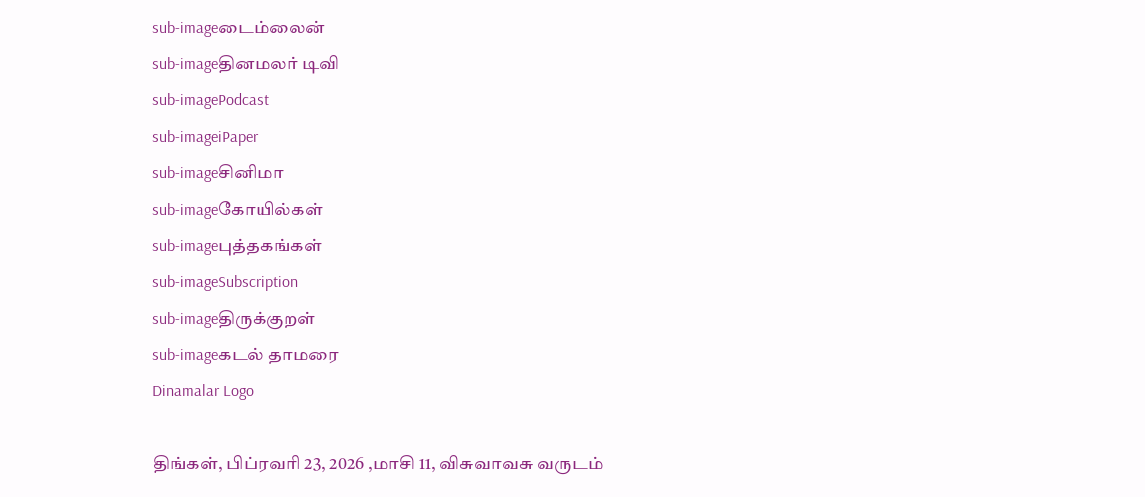sub-imageடைம்லைன்
sub-imageதினமலர் டிவி
sub-imagePodcast
sub-imageiPaper
sub-imageசினிமா
sub-imageகோயில்கள்
sub-imageபுத்தகங்கள்
sub-imageSubscription
sub-imageதிருக்குறள்
sub-imageகடல் தாமரை
Dinamalar Logo

திங்கள், பிப்ரவரி 23, 2026 ,மாசி 11, விசுவாவசு வருடம்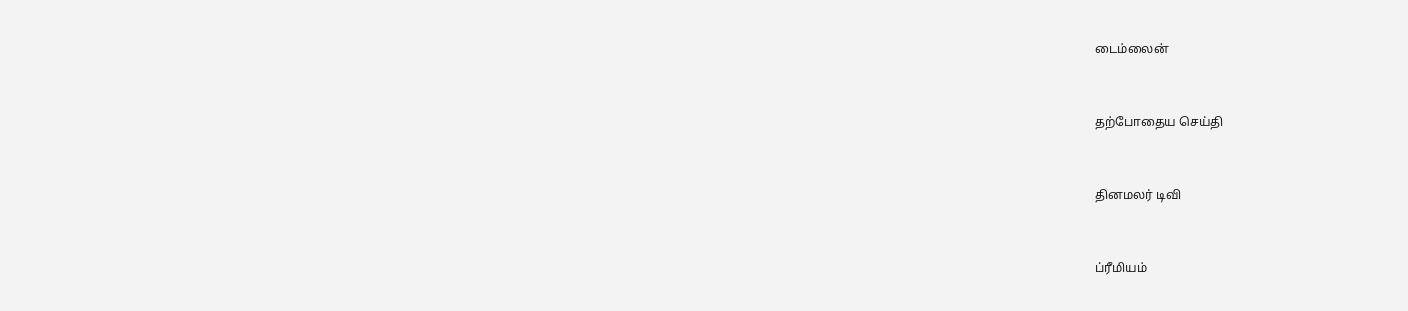டைம்லைன்


தற்போதைய செய்தி


தினமலர் டிவி


ப்ரீமியம்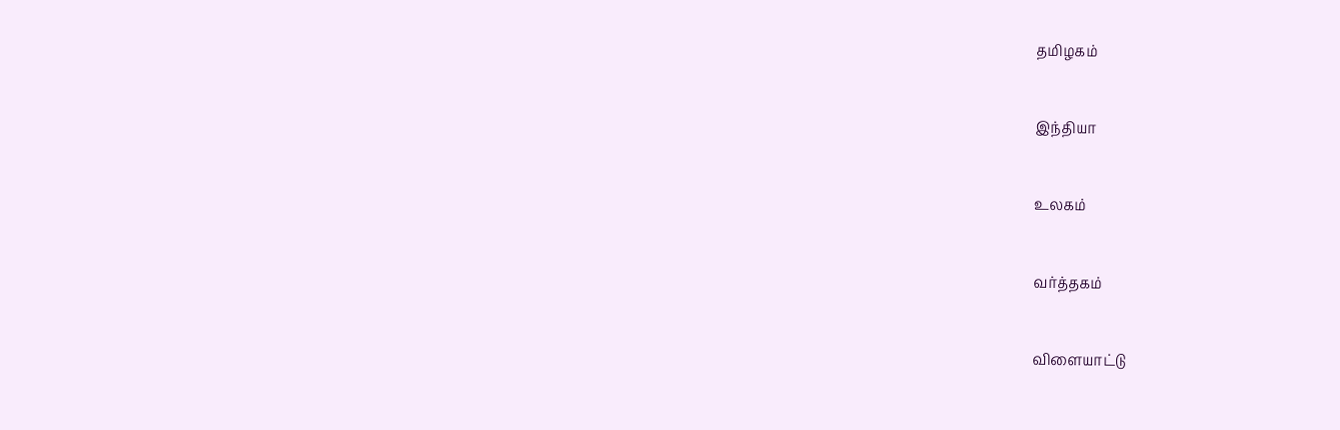தமிழகம்


இந்தியா


உலகம்


வர்த்தகம்


விளையாட்டு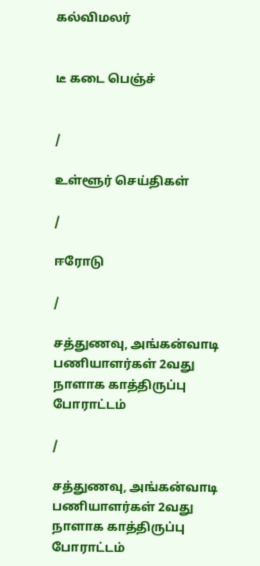கல்விமலர்


டீ கடை பெஞ்ச்


/

உள்ளூர் செய்திகள்

/

ஈரோடு

/

சத்துணவு, அங்கன்வாடி பணியாளர்கள் 2வது நாளாக காத்திருப்பு போராட்டம்

/

சத்துணவு, அங்கன்வாடி பணியாளர்கள் 2வது நாளாக காத்திருப்பு போராட்டம்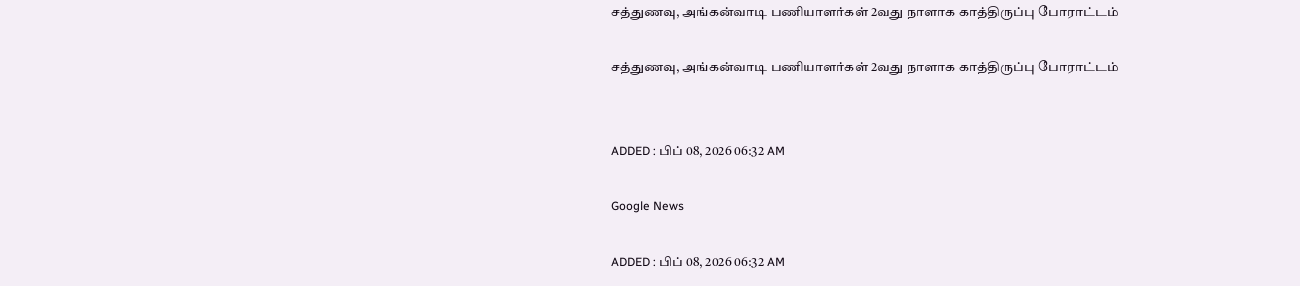சத்துணவு, அங்கன்வாடி பணியாளர்கள் 2வது நாளாக காத்திருப்பு போராட்டம்

சத்துணவு, அங்கன்வாடி பணியாளர்கள் 2வது நாளாக காத்திருப்பு போராட்டம்


ADDED : பிப் 08, 2026 06:32 AM

Google News

ADDED : பிப் 08, 2026 06:32 AM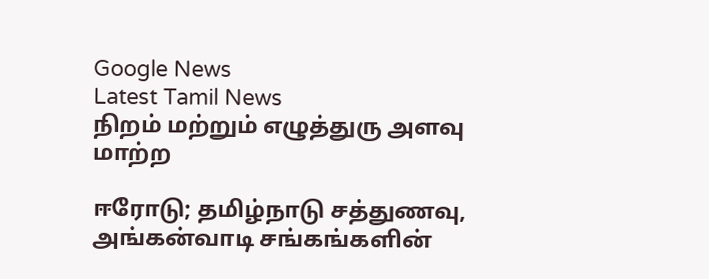Google News
Latest Tamil News
நிறம் மற்றும் எழுத்துரு அளவு மாற்ற

ஈரோடு; தமிழ்நாடு சத்துணவு, அங்கன்வாடி சங்கங்களின்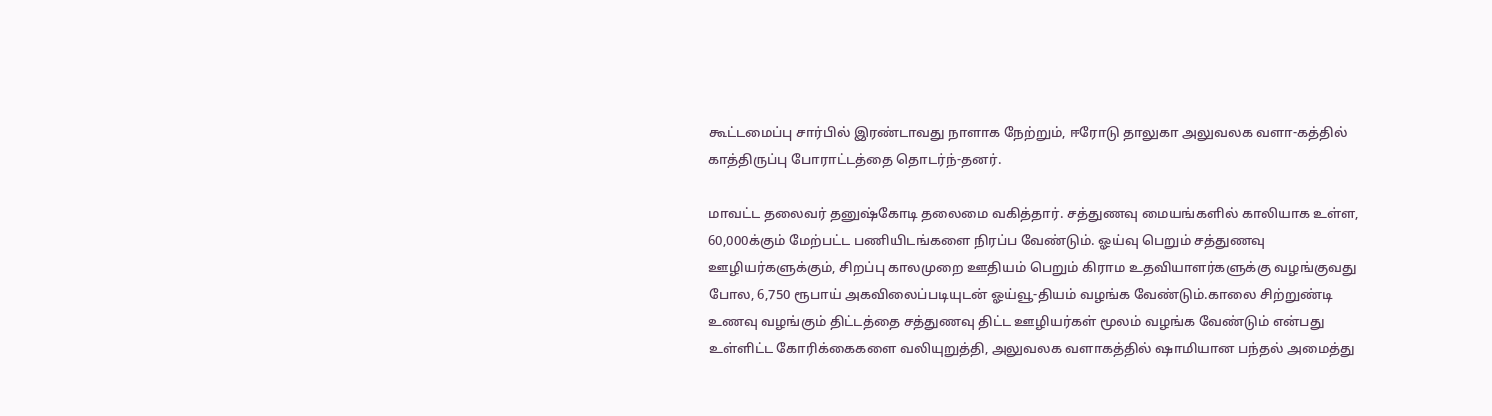கூட்டமைப்பு சார்பில் இரண்டாவது நாளாக நேற்றும், ஈரோடு தாலுகா அலுவலக வளா-கத்தில் காத்திருப்பு போராட்டத்தை தொடர்ந்-தனர்.

மாவட்ட தலைவர் தனுஷ்கோடி தலைமை வகித்தார். சத்துணவு மையங்களில் காலியாக உள்ள, 60,000க்கும் மேற்பட்ட பணியிடங்களை நிரப்ப வேண்டும். ஓய்வு பெறும் சத்துணவு ஊழியர்களுக்கும், சிறப்பு காலமுறை ஊதியம் பெறும் கிராம உதவியாளர்களுக்கு வழங்குவது போல, 6,750 ரூபாய் அகவிலைப்படியுடன் ஓய்வூ-தியம் வழங்க வேண்டும்.காலை சிற்றுண்டி உணவு வழங்கும் திட்டத்தை சத்துணவு திட்ட ஊழியர்கள் மூலம் வழங்க வேண்டும் என்பது உள்ளிட்ட கோரிக்கைகளை வலியுறுத்தி, அலுவலக வளாகத்தில் ஷாமியான பந்தல் அமைத்து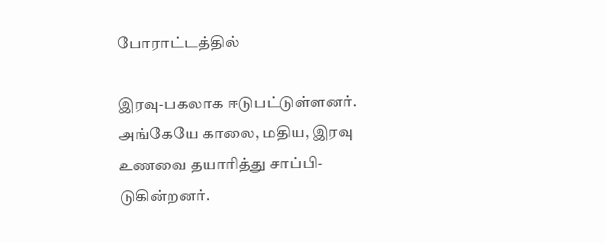போராட்டத்தில்

இரவு-பகலாக ஈடுபட்டுள்ளனர். அங்கேயே காலை, மதிய, இரவு உணவை தயாரித்து சாப்பி-டுகின்றனர்.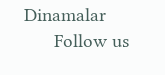Dinamalar
      Follow us